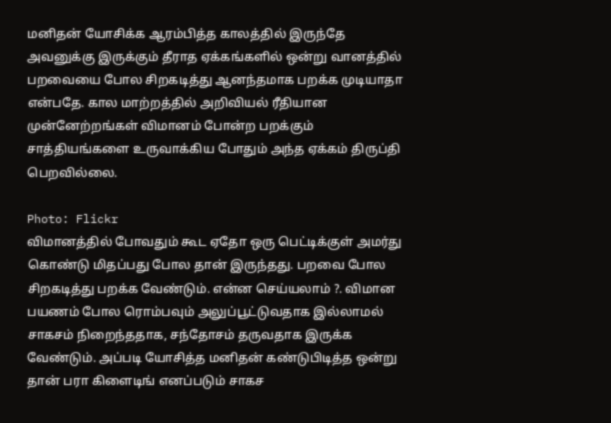மனிதன் யோசிக்க ஆரம்பித்த காலத்தில் இருந்தே அவனுக்கு இருக்கும் தீராத ஏக்கங்களில் ஒன்று வானத்தில் பறவையை போல சிறகடித்து ஆனந்தமாக பறக்க முடியாதா என்பதே. கால மாற்றத்தில் அறிவியல் ரீதியான முன்னேற்றங்கள் விமானம் போன்ற பறக்கும் சாத்தியங்களை உருவாக்கிய போதும் அந்த ஏக்கம் திருப்தி பெறவில்லை.

Photo: Flickr
விமானத்தில் போவதும் கூட ஏதோ ஒரு பெட்டிக்குள் அமர்து கொண்டு மிதப்பது போல தான் இருந்தது. பறவை போல சிறகடித்து பறக்க வேண்டும். என்ன செய்யலாம் ?. விமான பயணம் போல ரொம்பவும் அலுப்பூட்டுவதாக இல்லாமல் சாகசம் நிறைந்ததாக, சந்தோசம் தருவதாக இருக்க வேண்டும். அப்படி யோசித்த மனிதன் கண்டுபிடித்த ஒன்று தான் பரா கிளைடிங் எனப்படும் சாகச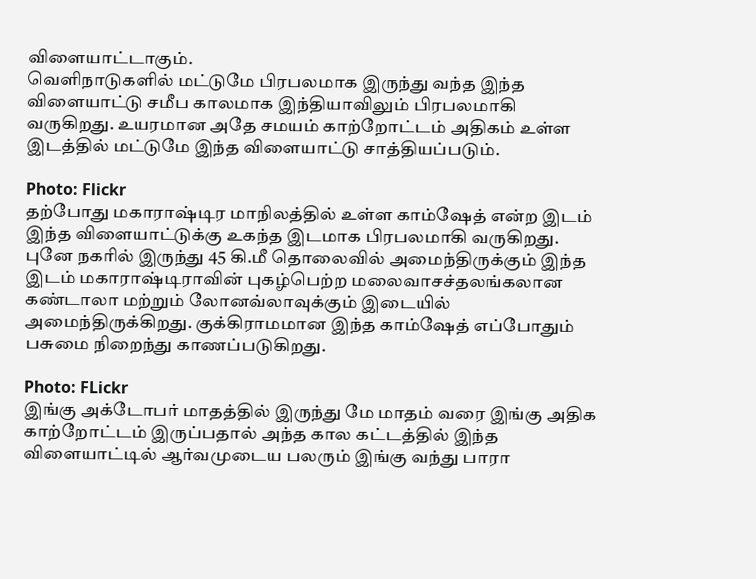விளையாட்டாகும்.
வெளிநாடுகளில் மட்டுமே பிரபலமாக இருந்து வந்த இந்த விளையாட்டு சமீப காலமாக இந்தியாவிலும் பிரபலமாகி வருகிறது. உயரமான அதே சமயம் காற்றோட்டம் அதிகம் உள்ள இடத்தில் மட்டுமே இந்த விளையாட்டு சாத்தியப்படும்.

Photo: Flickr
தற்போது மகாராஷ்டிர மாநிலத்தில் உள்ள காம்ஷேத் என்ற இடம் இந்த விளையாட்டுக்கு உகந்த இடமாக பிரபலமாகி வருகிறது. புனே நகரில் இருந்து 45 கி.மீ தொலைவில் அமைந்திருக்கும் இந்த இடம் மகாராஷ்டிராவின் புகழ்பெற்ற மலைவாசச்தலங்கலான கண்டாலா மற்றும் லோனவ்லாவுக்கும் இடையில் அமைந்திருக்கிறது. குக்கிராமமான இந்த காம்ஷேத் எப்போதும் பசுமை நிறைந்து காணப்படுகிறது.

Photo: FLickr
இங்கு அக்டோபர் மாதத்தில் இருந்து மே மாதம் வரை இங்கு அதிக காற்றோட்டம் இருப்பதால் அந்த கால கட்டத்தில் இந்த விளையாட்டில் ஆர்வமுடைய பலரும் இங்கு வந்து பாரா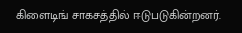கிளைடிங் சாகசத்தில் ஈடுபடுகின்றனர்.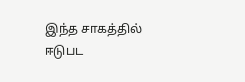இந்த சாகத்தில் ஈடுபட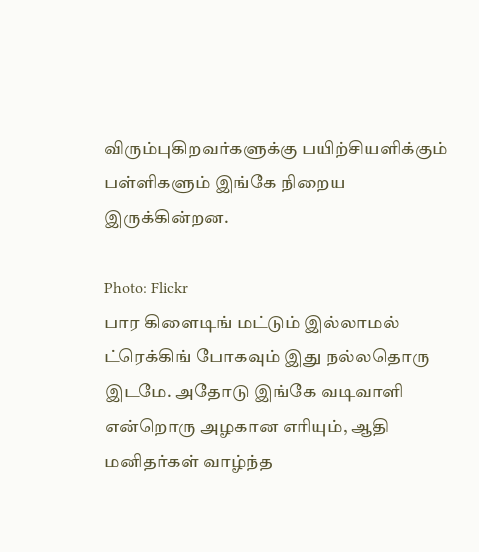விரும்புகிறவர்களுக்கு பயிற்சியளிக்கும் பள்ளிகளும் இங்கே நிறைய இருக்கின்றன.

Photo: Flickr
பார கிளைடிங் மட்டும் இல்லாமல் ட்ரெக்கிங் போகவும் இது நல்லதொரு இடமே. அதோடு இங்கே வடிவாளி என்றொரு அழகான எரியும், ஆதி மனிதர்கள் வாழ்ந்த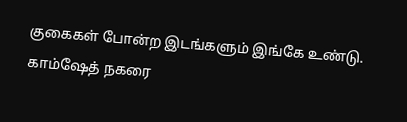குகைகள் போன்ற இடங்களும் இங்கே உண்டு. காம்ஷேத் நகரை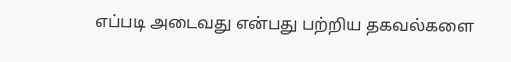எப்படி அடைவது என்பது பற்றிய தகவல்களை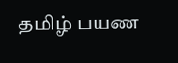தமிழ் பயண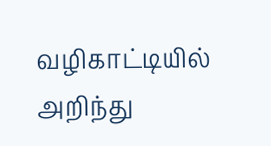வழிகாட்டியில் அறிந்து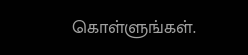கொள்ளுங்கள்.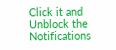Click it and Unblock the Notifications